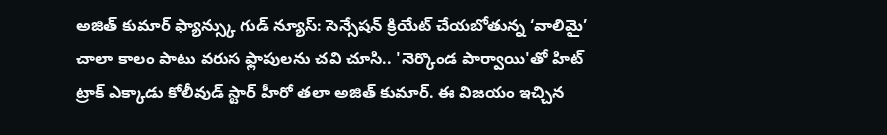అజిత్ కుమార్ ఫ్యాన్స్కు గుడ్ న్యూస్: సెన్సేషన్ క్రియేట్ చేయబోతున్న ‘వాలిమై’
చాలా కాలం పాటు వరుస ఫ్లాపులను చవి చూసి.. 'నెర్కొండ పార్వాయి'తో హిట్ ట్రాక్ ఎక్కాడు కోలీవుడ్ స్టార్ హీరో తలా అజిత్ కుమార్. ఈ విజయం ఇచ్చిన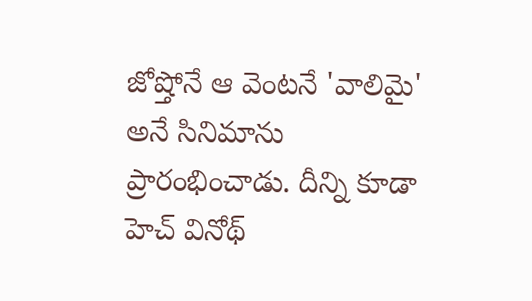జోష్తోనే ఆ వెంటనే 'వాలిమై' అనే సినిమాను ప్రారంభించాడు. దీన్ని కూడా హెచ్ వినోథ్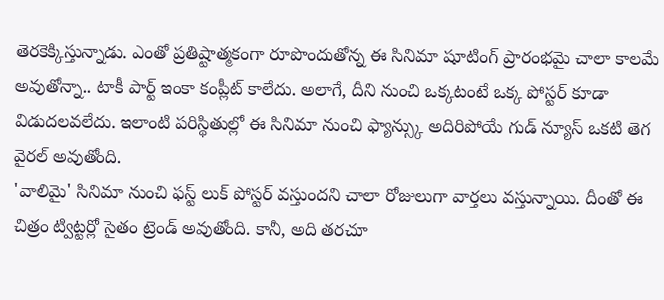తెరకెక్కిస్తున్నాడు. ఎంతో ప్రతిష్టాత్మకంగా రూపొందుతోన్న ఈ సినిమా షూటింగ్ ప్రారంభమై చాలా కాలమే అవుతోన్నా.. టాకీ పార్ట్ ఇంకా కంప్లీట్ కాలేదు. అలాగే, దీని నుంచి ఒక్కటంటే ఒక్క పోస్టర్ కూడా విడుదలవలేదు. ఇలాంటి పరిస్థితుల్లో ఈ సినిమా నుంచి ఫ్యాన్స్కు అదిరిపోయే గుడ్ న్యూస్ ఒకటి తెగ వైరల్ అవుతోంది.
'వాలిమై' సినిమా నుంచి ఫస్ట్ లుక్ పోస్టర్ వస్తుందని చాలా రోజులుగా వార్తలు వస్తున్నాయి. దీంతో ఈ చిత్రం ట్విట్టర్లో సైతం ట్రెండ్ అవుతోంది. కానీ, అది తరచూ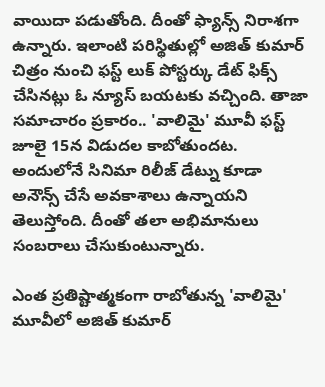వాయిదా పడుతోంది. దీంతో ఫ్యాన్స్ నిరాశగా ఉన్నారు. ఇలాంటి పరిస్థితుల్లో అజిత్ కుమార్ చిత్రం నుంచి ఫస్ట్ లుక్ పోస్టర్కు డేట్ ఫిక్స్ చేసినట్లు ఓ న్యూస్ బయటకు వచ్చింది. తాజా సమాచారం ప్రకారం.. 'వాలిమై' మూవీ ఫస్ట్ జూలై 15న విడుదల కాబోతుందట. అందులోనే సినిమా రిలీజ్ డేట్ను కూడా అనౌన్స్ చేసే అవకాశాలు ఉన్నాయని తెలుస్తోంది. దీంతో తలా అభిమానులు సంబరాలు చేసుకుంటున్నారు.

ఎంత ప్రతిష్టాత్మకంగా రాబోతున్న 'వాలిమై' మూవీలో అజిత్ కుమార్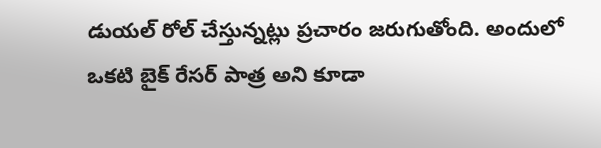డుయల్ రోల్ చేస్తున్నట్లు ప్రచారం జరుగుతోంది. అందులో ఒకటి బైక్ రేసర్ పాత్ర అని కూడా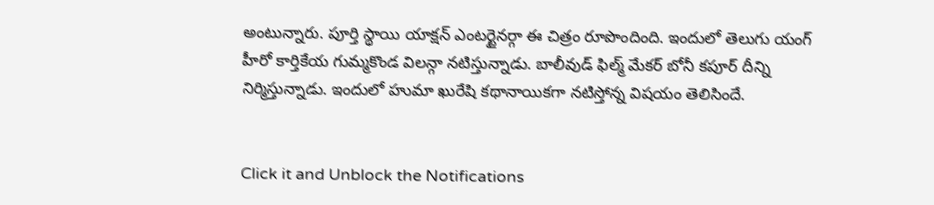అంటున్నారు. పూర్తి స్థాయి యాక్షన్ ఎంటర్టైనర్గా ఈ చిత్రం రూపొందింది. ఇందులో తెలుగు యంగ్ హీరో కార్తికేయ గుమ్మకొండ విలన్గా నటిస్తున్నాడు. బాలీవుడ్ ఫిల్మ్ మేకర్ బోనీ కపూర్ దీన్ని నిర్మిస్తున్నాడు. ఇందులో హుమా ఖురేషి కథానాయికగా నటిస్తోన్న విషయం తెలిసిందే.


Click it and Unblock the Notifications